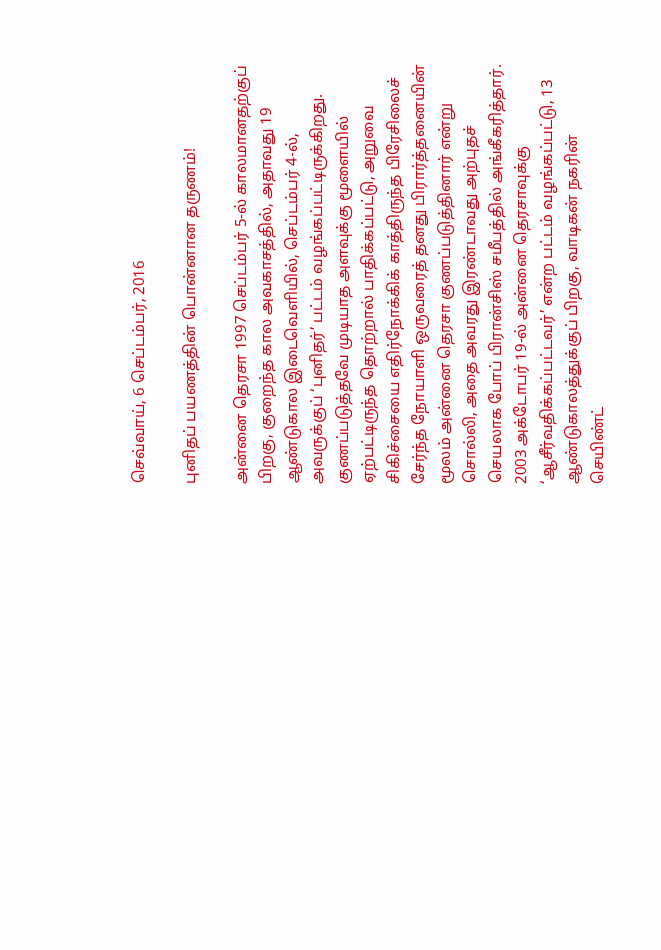செவ்வாய், 6 செப்டம்பர், 2016

புனிதப் பயணத்தின் பொன்னான தருணம்!

அன்னை தெரசா 1997 செப்டம்பர் 5-ல் காலமானதற்குப் பிறகு, குறைந்த கால அவகாசத்தில், அதாவது 19 ஆண்டுகால இடைவெளியில், செப்டம்பர் 4-ல், அவருக்குப் ‘புனிதர்’ பட்டம் வழங்கப்பட்டிருக்கிறது. குணப்படுத்தவே முடியாத அளவுக்கு மூளையில் ஏற்பட்டிருந்த தொற்றால் பாதிக்கப்பட்டு, அறுவை சிகிச்சையை எதிர்நோக்கிக் காத்திருந்த பிரேசிலைச் சேர்ந்த நோயாளி ஒருவரைத் தனது பிரார்த்தனையின் மூலம் அன்னை தெரசா குணப்படுத்தினார் என்று சொல்லி, அதை அவரது இரண்டாவது அற்புதச் செயலாக போப் பிரான்சிஸ் சமீபத்தில் அங்கீகரித்தார். 2003 அக்டோபர் 19-ல் அன்னை தெரசாவுக்கு ‘ஆசீர்வதிக்கப்பட்டவர்’ என்ற பட்டம் வழங்கப்பட்டு, 13 ஆண்டுகாலத்துக்குப் பிறகு, வாடிகன் நகரின் செயிண்ட்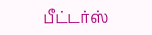பீட்டர்ஸ்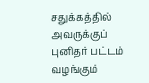சதுக்கத்தில் அவருக்குப் புனிதர் பட்டம் வழங்கும்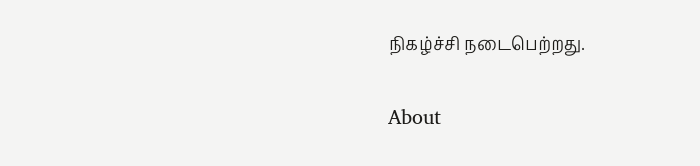நிகழ்ச்சி நடைபெற்றது.

About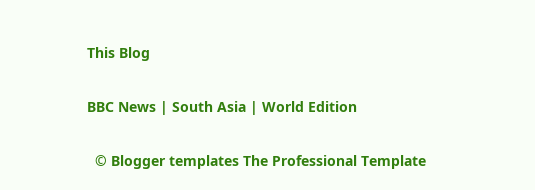This Blog

BBC News | South Asia | World Edition

  © Blogger templates The Professional Template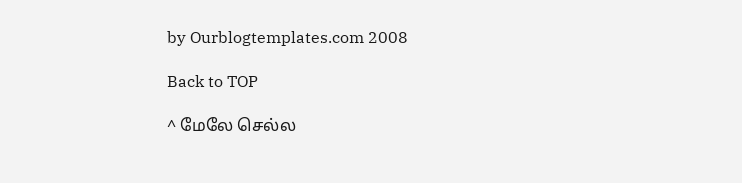by Ourblogtemplates.com 2008

Back to TOP

^ மேலே செல்ல